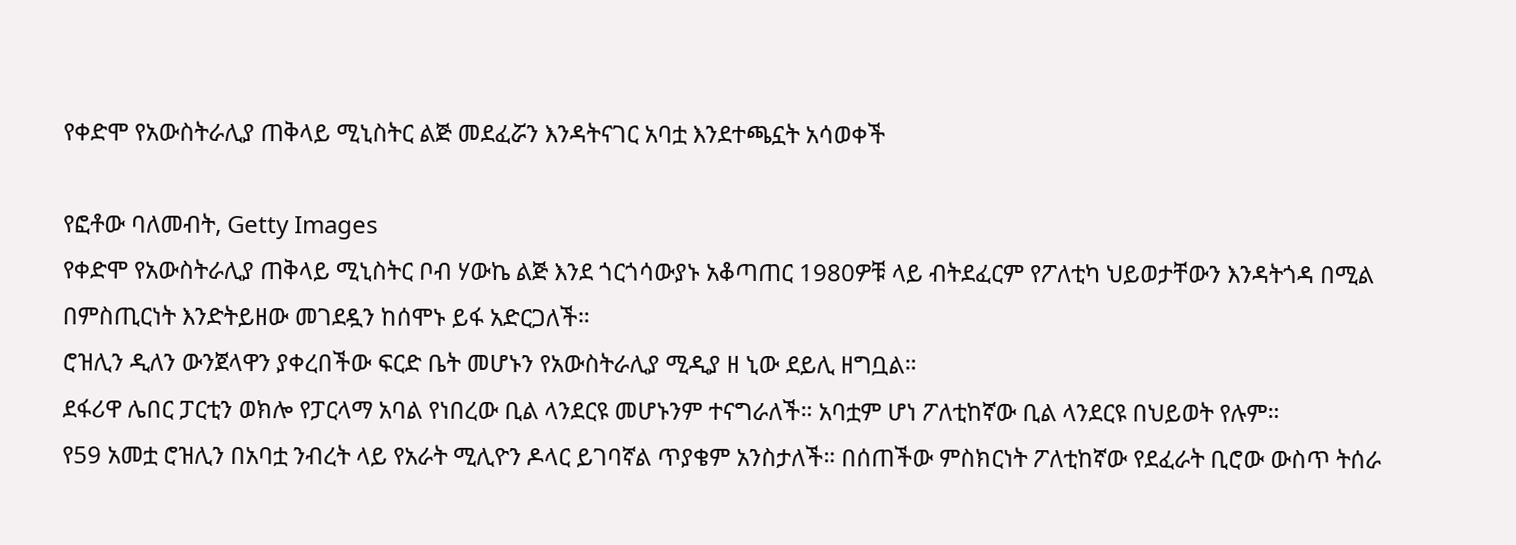የቀድሞ የአውስትራሊያ ጠቅላይ ሚኒስትር ልጅ መደፈሯን እንዳትናገር አባቷ እንደተጫኗት አሳወቀች

የፎቶው ባለመብት, Getty Images
የቀድሞ የአውስትራሊያ ጠቅላይ ሚኒስትር ቦብ ሃውኬ ልጅ እንደ ጎርጎሳውያኑ አቆጣጠር 1980ዎቹ ላይ ብትደፈርም የፖለቲካ ህይወታቸውን እንዳትጎዳ በሚል በምስጢርነት እንድትይዘው መገደዷን ከሰሞኑ ይፋ አድርጋለች።
ሮዝሊን ዲለን ውንጀላዋን ያቀረበችው ፍርድ ቤት መሆኑን የአውስትራሊያ ሚዲያ ዘ ኒው ደይሊ ዘግቧል።
ደፋሪዋ ሌበር ፓርቲን ወክሎ የፓርላማ አባል የነበረው ቢል ላንደርዩ መሆኑንም ተናግራለች። አባቷም ሆነ ፖለቲከኛው ቢል ላንደርዩ በህይወት የሉም።
የ59 አመቷ ሮዝሊን በአባቷ ንብረት ላይ የአራት ሚሊዮን ዶላር ይገባኛል ጥያቄም አንስታለች። በሰጠችው ምስክርነት ፖለቲከኛው የደፈራት ቢሮው ውስጥ ትሰራ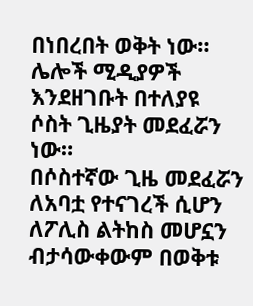በነበረበት ወቅት ነው።
ሌሎች ሚዲያዎች እንደዘገቡት በተለያዩ ሶስት ጊዜያት መደፈሯን ነው።
በሶስተኛው ጊዜ መደፈሯን ለአባቷ የተናገረች ሲሆን ለፖሊስ ልትከስ መሆኗን ብታሳውቀውም በወቅቱ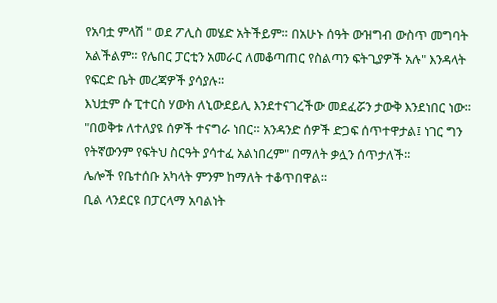የአባቷ ምላሽ " ወደ ፖሊስ መሄድ አትችይም። በአሁኑ ሰዓት ውዝግብ ውስጥ መግባት አልችልም። የሌበር ፓርቲን አመራር ለመቆጣጠር የስልጣን ፍትጊያዎች አሉ" እንዳላት የፍርድ ቤት መረጃዎች ያሳያሉ።
እህቷም ሱ ፒተርስ ሃውክ ለኒውደይሊ እንደተናገረችው መደፈሯን ታውቅ እንደነበር ነው።
"በወቅቱ ለተለያዩ ሰዎች ተናግራ ነበር። አንዳንድ ሰዎች ድጋፍ ሰጥተዋታል፤ ነገር ግን የትኛውንም የፍትህ ስርዓት ያሳተፈ አልነበረም" በማለት ቃሏን ሰጥታለች።
ሌሎች የቤተሰቡ አካላት ምንም ከማለት ተቆጥበዋል።
ቢል ላንደርዩ በፓርላማ አባልነት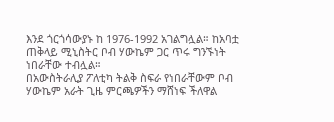እንደ ጎርጎሳውያኑ ከ 1976-1992 አገልግሏል። ከአባቷ ጠቅላይ ሚኒስትር ቦብ ሃውኬም ጋር ጥሩ ግንኙነት ነበራቸው ተብሏል።
በአውስትራሊያ ፖለቲካ ትልቅ ስፍራ የነበራቸውም ቦብ ሃውኬም አራት ጊዜ ምርጫዎችን ማሸነፍ ችለዋል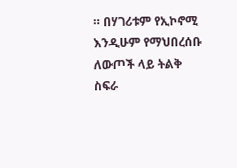። በሃገሪቱም የኢኮኖሚ እንዲሁም የማህበረሰቡ ለውጦች ላይ ትልቅ ስፍራ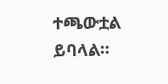ተጫውቷል ይባላል።